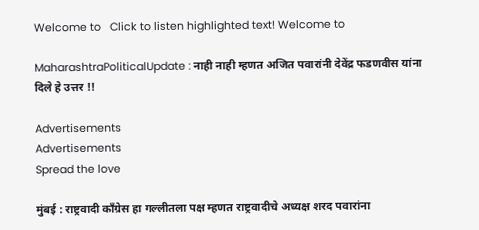Welcome to   Click to listen highlighted text! Welcome to

MaharashtraPoliticalUpdate : नाही नाही म्हणत अजित पवारांनी देवेंद्र फडणवीस यांना दिले हे उत्तर !!

Advertisements
Advertisements
Spread the love

मुंबई : राष्ट्रवादी काँग्रेस हा गल्लीतला पक्ष म्हणत राष्ट्रवादीचे अध्यक्ष शरद पवारांना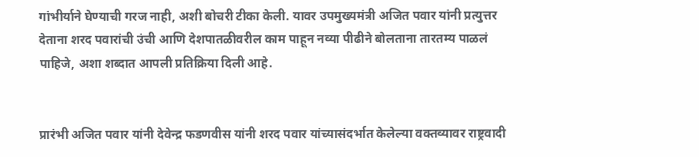गांभीर्याने घेण्याची गरज नाही, अशी बोचरी टीका केली. यावर उपमुख्यमंत्री अजित पवार यांनी प्रत्युत्तर देताना शरद पवारांची उंची आणि देशपातळीवरील काम पाहून नव्या पीढीने बोलताना तारतम्य पाळलं पाहिजे, अशा शब्दात आपली प्रतिक्रिया दिली आहे.


प्रारंभी अजित पवार यांनी देवेन्द्र फडणवीस यांनी शरद पवार यांच्यासंदर्भात केलेल्या वक्तव्यावर राष्ट्रवादी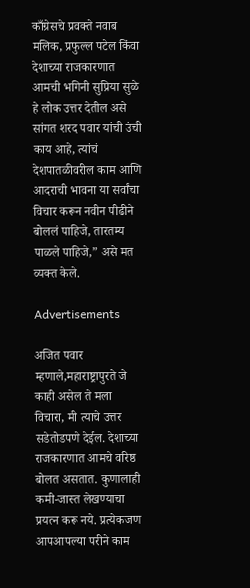काँग्रेसचे प्रवक्ते नवाब मलिक, प्रफुल्ल पटेल किंवा देशाच्या राजकारणात आमची भगिनी सुप्रिया सुळे हे लोक उत्तर देतील असे सांगत शरद पवार यांची उंची काय आहे, त्यांचं देशपातळीवरील काम आणि आदराची भावना या सर्वांचा विचार करून नवीन पीढीने बोललं पाहिजे, तारतम्य पाळले पाहिजे,” असे मत व्यक्त केले.

Advertisements

अजित पवार म्हणाले,महाराष्ट्रापुरते जे काही असेल ते मला विचारा, मी त्याचे उत्तर सडेतोडपणे देईल. देशाच्या राजकारणात आमचे वरिष्ठ बोलत असतात. कुणालाही कमी-जास्त लेखण्याचा प्रयत्न करू नये. प्रत्येकजण आपआपल्या परीने काम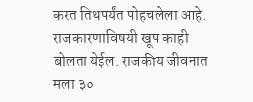करत तिथपर्यंत पोहचलेला आहे. राजकारणाविषयी खूप काही बोलता येईल. राजकीय जीवनात मला ३०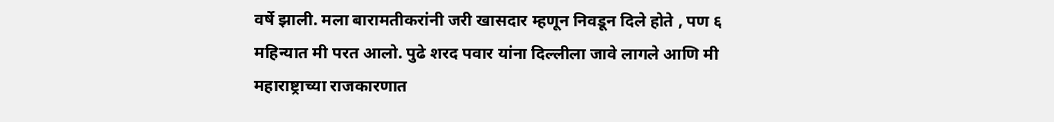वर्षे झाली. मला बारामतीकरांनी जरी खासदार म्हणून निवडून दिले होते , पण ६ महिन्यात मी परत आलो. पुढे शरद पवार यांना दिल्लीला जावे लागले आणि मी महाराष्ट्राच्या राजकारणात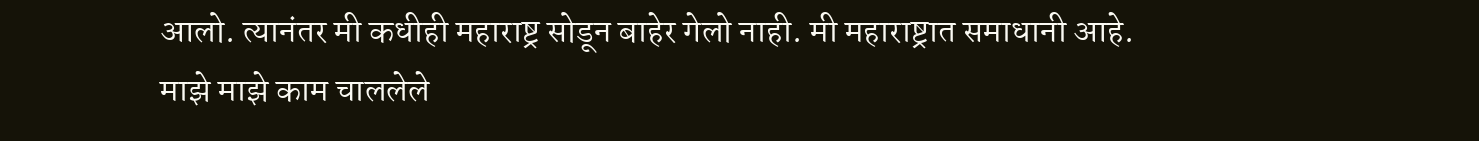आलो. त्यानंतर मी कधीही महाराष्ट्र सोडून बाहेर गेलो नाही. मी महाराष्ट्रात समाधानी आहे. माझे माझे काम चाललेले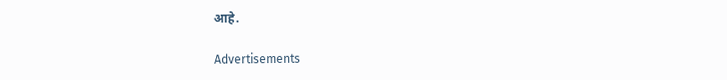आहे.

Advertisements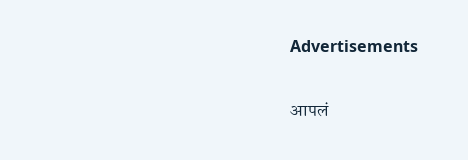Advertisements

आपलं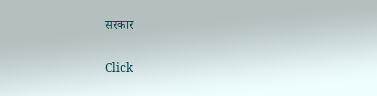सरकार

Click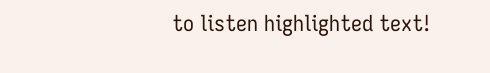to listen highlighted text!